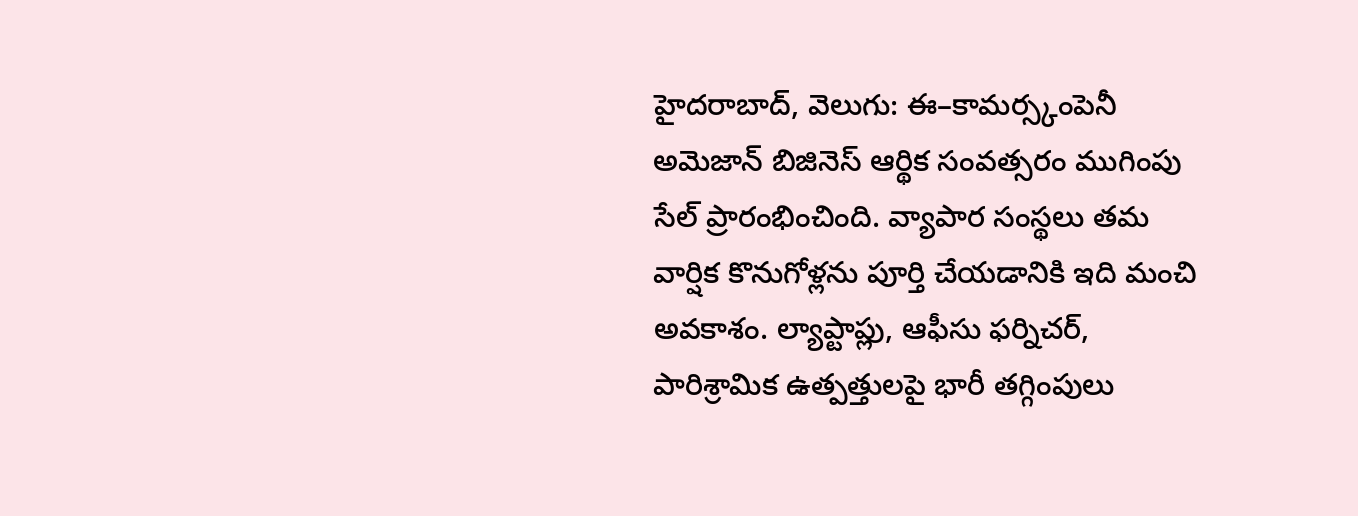హైదరాబాద్, వెలుగు: ఈ–కామర్స్కంపెనీ అమెజాన్ బిజినెస్ ఆర్థిక సంవత్సరం ముగింపు సేల్ ప్రారంభించింది. వ్యాపార సంస్థలు తమ వార్షిక కొనుగోళ్లను పూర్తి చేయడానికి ఇది మంచి అవకాశం. ల్యాప్టాప్లు, ఆఫీసు ఫర్నిచర్, పారిశ్రామిక ఉత్పత్తులపై భారీ తగ్గింపులు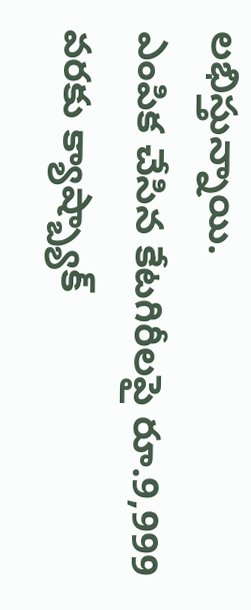లభిస్తున్నాయి.
ఎంపిక చేసిన కేటగిరీలపై రూ.9,999 వరకు క్యాష్బ్యాక్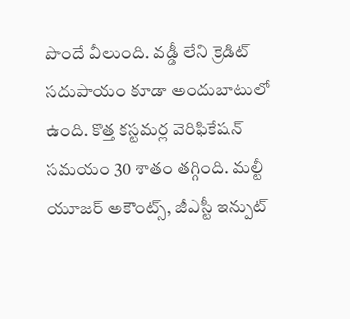పొందే వీలుంది. వడ్డీ లేని క్రెడిట్ సదుపాయం కూడా అందుబాటులో ఉంది. కొత్త కస్టమర్ల వెరిఫికేషన్ సమయం 30 శాతం తగ్గింది. మల్టీ యూజర్ అకౌంట్స్, జీఎస్టీ ఇన్పుట్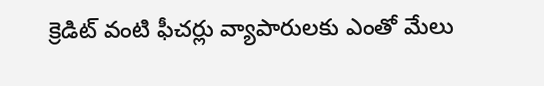క్రెడిట్ వంటి ఫీచర్లు వ్యాపారులకు ఎంతో మేలు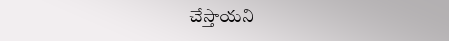చేస్తాయని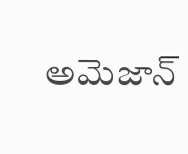అమెజాన్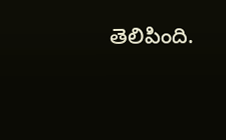తెలిపింది.